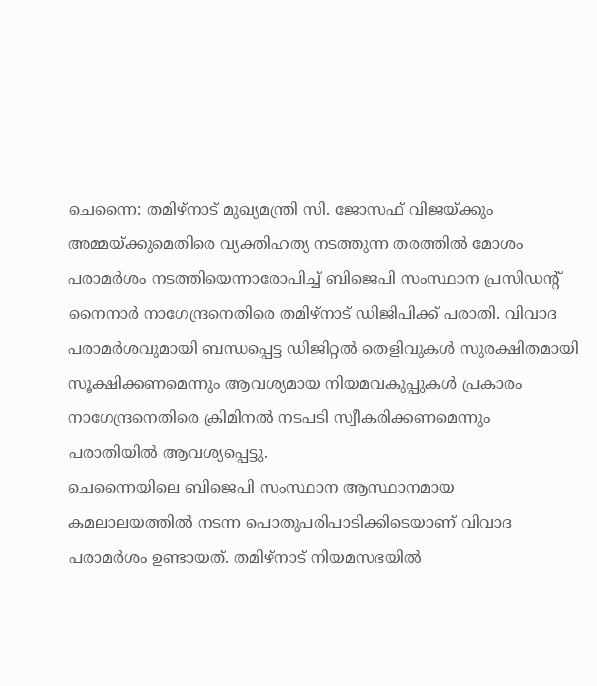ചെന്നൈ: തമിഴ്നാട് മുഖ്യമന്ത്രി സി. ജോസഫ് വിജയ്ക്കും അമ്മയ്ക്കുമെതിരെ വ്യക്തിഹത്യ നടത്തുന്ന തരത്തിൽ മോശം പരാമർശം നടത്തിയെന്നാരോപിച്ച് ബിജെപി സംസ്ഥാന പ്രസിഡന്റ് നൈനാർ നാഗേന്ദ്രനെതിരെ തമിഴ്നാട് ഡിജിപിക്ക് പരാതി. വിവാദ പരാമർശവുമായി ബന്ധപ്പെട്ട ഡിജിറ്റൽ തെളിവുകൾ സുരക്ഷിതമായി സൂക്ഷിക്കണമെന്നും ആവശ്യമായ നിയമവകുപ്പുകൾ പ്രകാരം നാഗേന്ദ്രനെതിരെ ക്രിമിനൽ നടപടി സ്വീകരിക്കണമെന്നും പരാതിയിൽ ആവശ്യപ്പെട്ടു.
ചെന്നൈയിലെ ബിജെപി സംസ്ഥാന ആസ്ഥാനമായ കമലാലയത്തിൽ നടന്ന പൊതുപരിപാടിക്കിടെയാണ് വിവാദ പരാമർശം ഉണ്ടായത്. തമിഴ്നാട് നിയമസഭയിൽ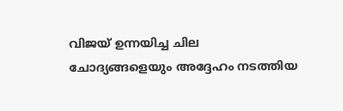വിജയ് ഉന്നയിച്ച ചില ചോദ്യങ്ങളെയും അദ്ദേഹം നടത്തിയ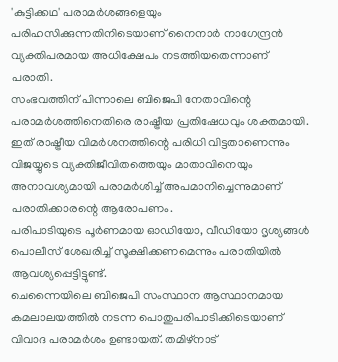'കുട്ടിക്കഥ' പരാമർശങ്ങളെയും പരിഹസിക്കുന്നതിനിടെയാണ് നൈനാർ നാഗേന്ദ്രൻ വ്യക്തിപരമായ അധിക്ഷേപം നടത്തിയതെന്നാണ് പരാതി.
സംഭവത്തിന് പിന്നാലെ ബിജെപി നേതാവിന്റെ പരാമർശത്തിനെതിരെ രാഷ്ട്രീയ പ്രതിഷേധവും ശക്തമായി. ഇത് രാഷ്ട്രീയ വിമർശനത്തിന്റെ പരിധി വിട്ടതാണെന്നും വിജയ്യുടെ വ്യക്തിജീവിതത്തെയും മാതാവിനെയും അനാവശ്യമായി പരാമർശിച്ച് അപമാനിച്ചെന്നുമാണ് പരാതിക്കാരന്റെ ആരോപണം.
പരിപാടിയുടെ പൂർണമായ ഓഡിയോ, വീഡിയോ ദൃശ്യങ്ങൾ പൊലീസ് ശേഖരിച്ച് സൂക്ഷിക്കണമെന്നും പരാതിയിൽ ആവശ്യപ്പെട്ടിട്ടുണ്ട്.
ചെന്നൈയിലെ ബിജെപി സംസ്ഥാന ആസ്ഥാനമായ കമലാലയത്തിൽ നടന്ന പൊതുപരിപാടിക്കിടെയാണ് വിവാദ പരാമർശം ഉണ്ടായത്. തമിഴ്നാട്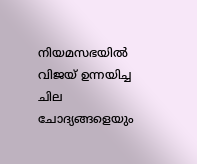നിയമസഭയിൽ വിജയ് ഉന്നയിച്ച ചില ചോദ്യങ്ങളെയും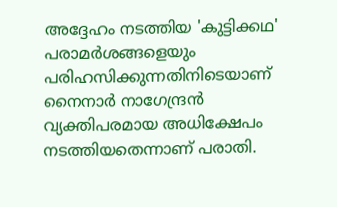അദ്ദേഹം നടത്തിയ 'കുട്ടിക്കഥ' പരാമർശങ്ങളെയും പരിഹസിക്കുന്നതിനിടെയാണ് നൈനാർ നാഗേന്ദ്രൻ വ്യക്തിപരമായ അധിക്ഷേപം നടത്തിയതെന്നാണ് പരാതി.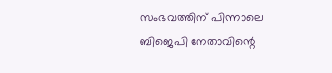സംഭവത്തിന് പിന്നാലെ ബിജെപി നേതാവിന്റെ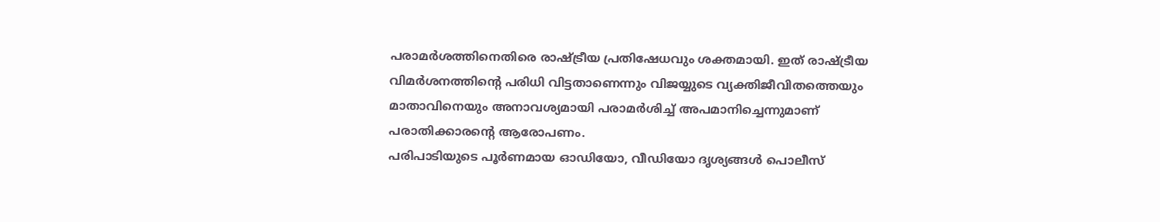പരാമർശത്തിനെതിരെ രാഷ്ട്രീയ പ്രതിഷേധവും ശക്തമായി. ഇത് രാഷ്ട്രീയ വിമർശനത്തിന്റെ പരിധി വിട്ടതാണെന്നും വിജയ്യുടെ വ്യക്തിജീവിതത്തെയും മാതാവിനെയും അനാവശ്യമായി പരാമർശിച്ച് അപമാനിച്ചെന്നുമാണ് പരാതിക്കാരന്റെ ആരോപണം.
പരിപാടിയുടെ പൂർണമായ ഓഡിയോ, വീഡിയോ ദൃശ്യങ്ങൾ പൊലീസ്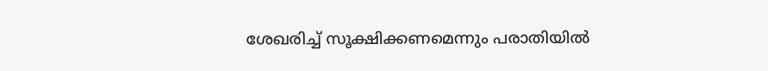ശേഖരിച്ച് സൂക്ഷിക്കണമെന്നും പരാതിയിൽ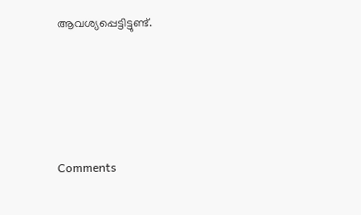ആവശ്യപ്പെട്ടിട്ടുണ്ട്.







Comments